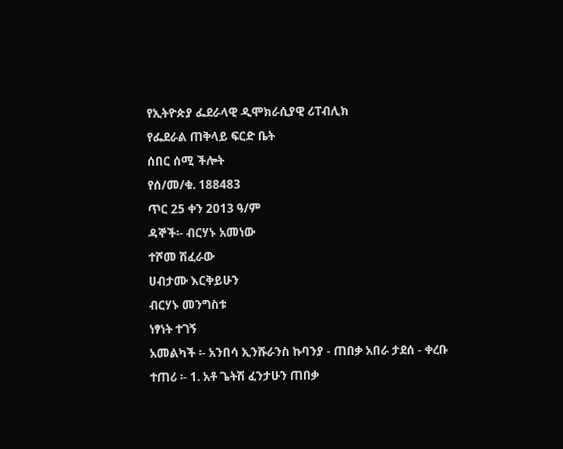የኢትዮጵያ ፌደራላዊ ዲሞክራሲያዊ ሪፐብሊክ
የፌደራል ጠቅላይ ፍርድ ቤት
ሰበር ሰሚ ችሎት
የሰ/መ/ቁ. 188483
ጥር 25 ቀን 2013 ዓ/ም
ዳኞች፡- ብርሃኑ አመነው
ተሾመ ሽፈራው
ሀብታሙ እርቅይሁን
ብርሃኑ መንግስቱ
ነፃነት ተገኝ
አመልካች ፡- አንበሳ ኢንሹራንስ ኩባንያ - ጠበቃ አበራ ታደሰ - ቀረቡ
ተጠሪ ፡- 1. አቶ ጌትሽ ፈንታሁን ጠበቃ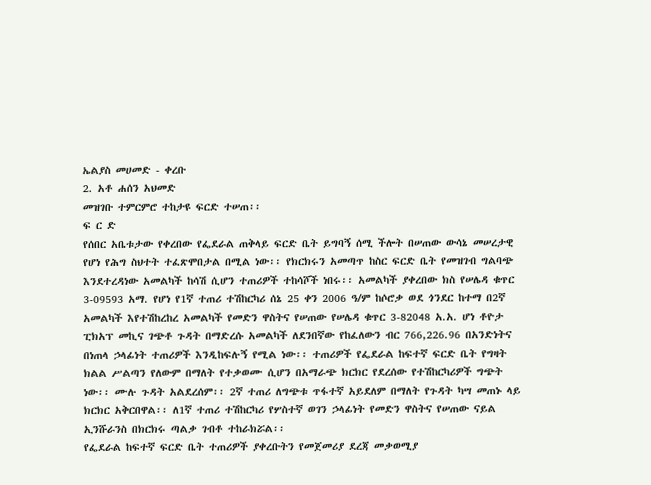ኤልያስ መሀመድ - ቀረቡ
2. አቶ ሐሰን አህመድ
መዝገቡ ተምርምሮ ተከታዩ ፍርድ ተሠጠ፡፡
ፍ ር ድ
የሰበር አቤቱታው የቀረበው የፌደራል ጠቅላይ ፍርድ ቤት ይግባኝ ሰሚ ችሎት በሠጠው ውሳኔ መሠረታዊ የሆነ የሕግ ስህተት ተፈጽሞበታል በሚል ነው፡፡ የክርክሩን አመጣጥ ከስር ፍርድ ቤት የመዝገብ ግልባጭ እንደተረዳነው አመልካች ከሳሽ ሲሆን ተጠሪዎች ተከሳሾች ነበሩ፡፡ አመልካች ያቀረበው ክስ የሠሌዳ ቁጥር 3-09593 አማ. የሆነ የ1ኛ ተጠሪ ተሽከርካሪ ሰኔ 25 ቀን 2006 ዓ/ም ከሶሮቃ ወደ ጎንደር ከተማ በ2ኛ አመልካች እየተሽከረከረ አመልካች የመድን ዋስትና የሠጠው የሠሌዳ ቁጥር 3-82048 አ.አ. ሆነ ቶዮታ ፒክአፕ መኪና ገጭቶ ጉዳት በማድረሱ አመልካች ለደንበኛው የከፈለውን ብር 766,226.96 በአንድነትና በነጠላ ኃላፊነት ተጠሪዎች እንዲከፍሉኝ የሚል ነው፡፡ ተጠሪዎች የፌደራል ከፍተኛ ፍርድ ቤት የግዛት ክልል ሥልጣን የለውም በማለት የተቃወሙ ሲሆን በአማራጭ ክርክር የደረሰው የተሽከርካሪዎች ግጭት ነው፡፡ ሙሉ ጉዳት አልደረሰም፡፡ 2ኛ ተጠሪ ለግጭቱ ጥፋተኛ አይደለም በማለት የጉዳት ካሣ መጠኑ ላይ ክርክር አቅርበዋል፡፡ ለ1ኛ ተጠሪ ተሽከርካሪ የሦስተኛ ወገን ኃላፊነት የመድን ዋስትና የሠጠው ናይል ኢንሹራንስ በክርክሩ ጣልቃ ገብቶ ተከራክሯል፡፡
የፌደራል ከፍተኛ ፍርድ ቤት ተጠሪዎች ያቀረቡትን የመጀመሪያ ደረጃ መቃወሚያ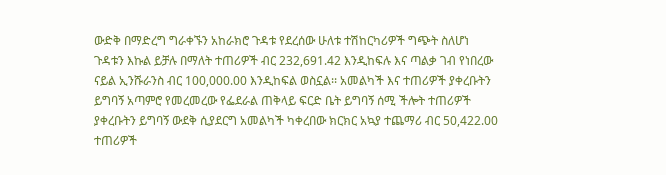ውድቅ በማድረግ ግራቀኙን አከራክሮ ጉዳቱ የደረሰው ሁለቱ ተሽከርካሪዎች ግጭት ስለሆነ ጉዳቱን እኩል ይቻሉ በማለት ተጠሪዎች ብር 232,691.42 እንዲከፍሉ እና ጣልቃ ገብ የነበረው ናይል ኢንሹራንስ ብር 100,000.00 እንዲከፍል ወስኗል፡፡ አመልካች እና ተጠሪዎች ያቀረቡትን ይግባኝ አጣምሮ የመረመረው የፌደራል ጠቅላይ ፍርድ ቤት ይግባኝ ሰሚ ችሎት ተጠሪዎች ያቀረቡትን ይግባኝ ውደቅ ሲያደርግ አመልካች ካቀረበው ክርክር አኳያ ተጨማሪ ብር 50,422.00 ተጠሪዎች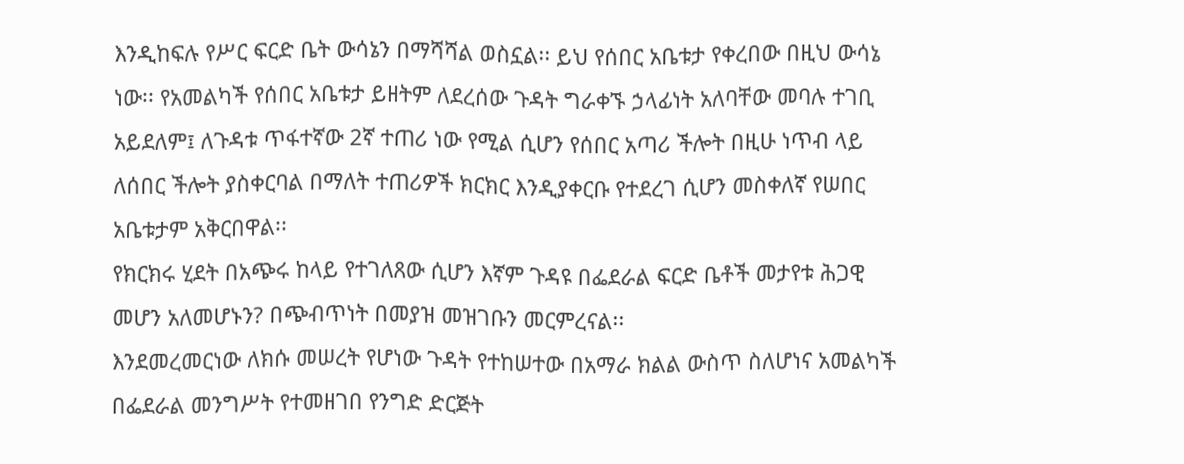እንዲከፍሉ የሥር ፍርድ ቤት ውሳኔን በማሻሻል ወስኗል፡፡ ይህ የሰበር አቤቱታ የቀረበው በዚህ ውሳኔ ነው፡፡ የአመልካች የሰበር አቤቱታ ይዘትም ለደረሰው ጉዳት ግራቀኙ ኃላፊነት አለባቸው መባሉ ተገቢ አይደለም፤ ለጉዳቱ ጥፋተኛው 2ኛ ተጠሪ ነው የሚል ሲሆን የሰበር አጣሪ ችሎት በዚሁ ነጥብ ላይ ለሰበር ችሎት ያስቀርባል በማለት ተጠሪዎች ክርክር እንዲያቀርቡ የተደረገ ሲሆን መስቀለኛ የሠበር አቤቱታም አቅርበዋል፡፡
የክርክሩ ሂደት በአጭሩ ከላይ የተገለጸው ሲሆን እኛም ጉዳዩ በፌደራል ፍርድ ቤቶች መታየቱ ሕጋዊ መሆን አለመሆኑን? በጭብጥነት በመያዝ መዝገቡን መርምረናል፡፡
እንደመረመርነው ለክሱ መሠረት የሆነው ጉዳት የተከሠተው በአማራ ክልል ውስጥ ስለሆነና አመልካች በፌደራል መንግሥት የተመዘገበ የንግድ ድርጅት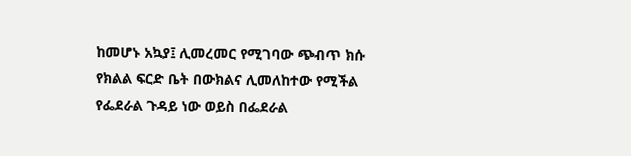ከመሆኑ አኳያ፤ ሊመረመር የሚገባው ጭብጥ ክሱ የክልል ፍርድ ቤት በውክልና ሊመለከተው የሚችል የፌደራል ጉዳይ ነው ወይስ በፌደራል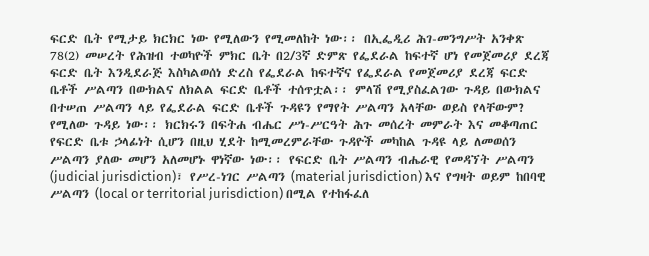ፍርድ ቤት የሚታይ ክርክር ነው የሚለውን የሚመለከት ነው፡፡ በኢፌዲሪ ሕገ-መንግሥት አንቀጽ 78(2) መሠረት የሕዝብ ተወካዮች ምክር ቤት በ2/3ኛ ድምጽ የፌደራል ከፍተኛ ሆነ የመጀመሪያ ደረጃ ፍርድ ቤት እንዲደራጅ እስካልወሰነ ድረስ የፌደራል ከፍተኛና የፌደራል የመጀመሪያ ደረጃ ፍርድ ቤቶች ሥልጣን በውክልና ለክልል ፍርድ ቤቶች ተሰጥቷል፡፡ ምላሽ የሚያስፈልገው ጉዳይ በውክልና በተሠጠ ሥልጣን ላይ የፌደራል ፍርድ ቤቶች ጉዳዩን የማየት ሥልጣን አላቸው ወይስ የላቸውም? የሚለው ጉዳይ ነው፡፡ ክርክሩን በፍትሐ ብሔር ሥነ-ሥርዓት ሕጉ መሰረት መምራት እና መቆጣጠር የፍርድ ቤቱ ኃላፊነት ሲሆን በዚህ ሂደት ከሚመረምራቸው ጉዳዮች መካከል ጉዳዩ ላይ ለመወሰን ሥልጣን ያለው መሆን አለመሆኑ ዋነኛው ነው፡፡ የፍርድ ቤት ሥልጣን ብሔራዊ የመዳኘት ሥልጣን (judicial jurisdiction)፣ የሥረ-ነገር ሥልጣን (material jurisdiction) እና የግዛት ወይም ከበባዊ ሥልጣን (local or territorial jurisdiction) በሚል የተከፋፈለ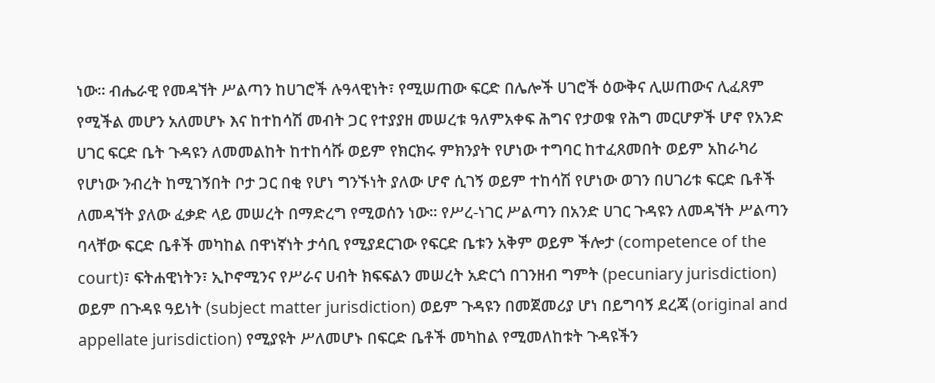ነው፡፡ ብሔራዊ የመዳኘት ሥልጣን ከሀገሮች ሉዓላዊነት፣ የሚሠጠው ፍርድ በሌሎች ሀገሮች ዕውቅና ሊሠጠውና ሊፈጸም የሚችል መሆን አለመሆኑ እና ከተከሳሽ መብት ጋር የተያያዘ መሠረቱ ዓለምአቀፍ ሕግና የታወቁ የሕግ መርሆዎች ሆኖ የአንድ ሀገር ፍርድ ቤት ጉዳዩን ለመመልከት ከተከሳሹ ወይም የክርክሩ ምክንያት የሆነው ተግባር ከተፈጸመበት ወይም አከራካሪ የሆነው ንብረት ከሚገኝበት ቦታ ጋር በቂ የሆነ ግንኙነት ያለው ሆኖ ሲገኝ ወይም ተከሳሽ የሆነው ወገን በሀገሪቱ ፍርድ ቤቶች ለመዳኘት ያለው ፈቃድ ላይ መሠረት በማድረግ የሚወሰን ነው፡፡ የሥረ-ነገር ሥልጣን በአንድ ሀገር ጉዳዩን ለመዳኘት ሥልጣን ባላቸው ፍርድ ቤቶች መካከል በዋነኛነት ታሳቢ የሚያደርገው የፍርድ ቤቱን አቅም ወይም ችሎታ (competence of the court)፣ ፍትሐዊነትን፣ ኢኮኖሚንና የሥራና ሀብት ክፍፍልን መሠረት አድርጎ በገንዘብ ግምት (pecuniary jurisdiction) ወይም በጉዳዩ ዓይነት (subject matter jurisdiction) ወይም ጉዳዩን በመጀመሪያ ሆነ በይግባኝ ደረጃ (original and appellate jurisdiction) የሚያዩት ሥለመሆኑ በፍርድ ቤቶች መካከል የሚመለከቱት ጉዳዩችን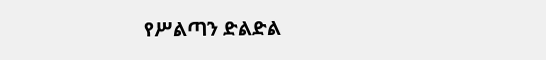የሥልጣን ድልድል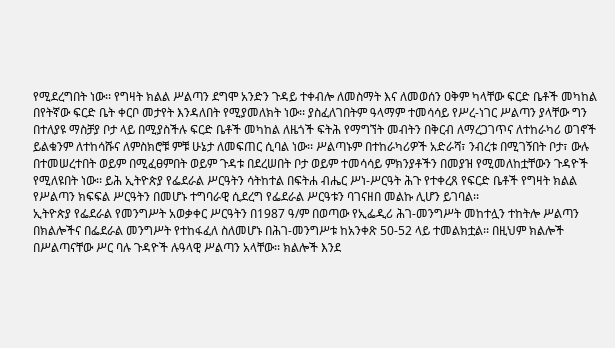የሚደረግበት ነው፡፡ የግዛት ክልል ሥልጣን ደግሞ አንድን ጉዳይ ተቀብሎ ለመስማት እና ለመወሰን ዐቅም ካላቸው ፍርድ ቤቶች መካከል በየትኛው ፍርድ ቤት ቀርቦ መታየት እንዳለበት የሚያመለክት ነው፡፡ ያስፈለገበትም ዓላማም ተመሳሳይ የሥረ-ነገር ሥልጣን ያላቸው ግን በተለያዩ ማስቻያ ቦታ ላይ በሚያስችሉ ፍርድ ቤቶች መካከል ለዜጎች ፍትሕ የማግኘት መብትን በቅርብ ለማረጋገጥና ለተከራካሪ ወገኖች ይልቁንም ለተከሳሹና ለምስክሮቹ ምቹ ሁኔታ ለመፍጠር ሲባል ነው፡፡ ሥልጣኑም በተከራካሪዎች አድራሻ፣ ንብረቱ በሚገኝበት ቦታ፣ ውሉ በተመሠረተበት ወይም በሚፈፀምበት ወይም ጉዳቱ በደረሠበት ቦታ ወይም ተመሳሳይ ምክንያቶችን በመያዝ የሚመለከቷቸውን ጉዳዮች የሚለዩበት ነው፡፡ ይሕ ኢትዮጵያ የፌደራል ሥርዓትን ሳትከተል በፍትሐ ብሔር ሥነ-ሥርዓት ሕጉ የተቀረጸ የፍርድ ቤቶች የግዛት ክልል የሥልጣን ክፍፍል ሥርዓትን በመሆኑ ተግባራዊ ሲደረግ የፌደራል ሥርዓቱን ባገናዘበ መልኩ ሊሆን ይገባል፡፡
ኢትዮጵያ የፌደራል የመንግሥት አወቃቀር ሥርዓትን በ1987 ዓ/ም በወጣው የኢፌዲሪ ሕገ-መንግሥት መከተሏን ተከትሎ ሥልጣን በክልሎችና በፌደራል መንግሥት የተከፋፈለ ስለመሆኑ በሕገ-መንግሥቱ ከአንቀጽ 50-52 ላይ ተመልክቷል፡፡ በዚህም ክልሎች በሥልጣናቸው ሥር ባሉ ጉዳዮች ሉዓላዊ ሥልጣን አላቸው፡፡ ክልሎች እንደ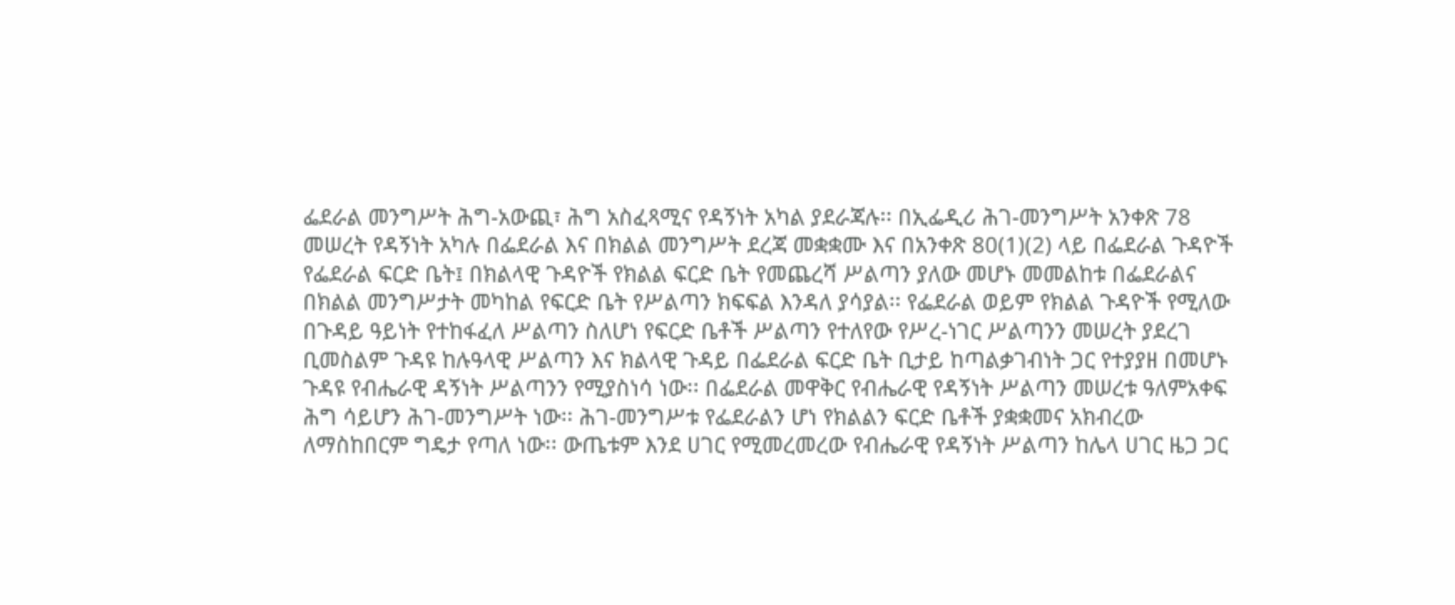ፌደራል መንግሥት ሕግ-አውጪ፣ ሕግ አስፈጻሚና የዳኝነት አካል ያደራጃሉ፡፡ በኢፌዲሪ ሕገ-መንግሥት አንቀጽ 78 መሠረት የዳኝነት አካሉ በፌደራል እና በክልል መንግሥት ደረጃ መቋቋሙ እና በአንቀጽ 80(1)(2) ላይ በፌደራል ጉዳዮች የፌደራል ፍርድ ቤት፤ በክልላዊ ጉዳዮች የክልል ፍርድ ቤት የመጨረሻ ሥልጣን ያለው መሆኑ መመልከቱ በፌደራልና በክልል መንግሥታት መካከል የፍርድ ቤት የሥልጣን ክፍፍል እንዳለ ያሳያል፡፡ የፌደራል ወይም የክልል ጉዳዮች የሚለው በጉዳይ ዓይነት የተከፋፈለ ሥልጣን ስለሆነ የፍርድ ቤቶች ሥልጣን የተለየው የሥረ-ነገር ሥልጣንን መሠረት ያደረገ ቢመስልም ጉዳዩ ከሉዓላዊ ሥልጣን እና ክልላዊ ጉዳይ በፌደራል ፍርድ ቤት ቢታይ ከጣልቃገብነት ጋር የተያያዘ በመሆኑ ጉዳዩ የብሔራዊ ዳኝነት ሥልጣንን የሚያስነሳ ነው፡፡ በፌደራል መዋቅር የብሔራዊ የዳኝነት ሥልጣን መሠረቱ ዓለምአቀፍ ሕግ ሳይሆን ሕገ-መንግሥት ነው፡፡ ሕገ-መንግሥቱ የፌደራልን ሆነ የክልልን ፍርድ ቤቶች ያቋቋመና አክብረው ለማስከበርም ግዴታ የጣለ ነው፡፡ ውጤቱም እንደ ሀገር የሚመረመረው የብሔራዊ የዳኝነት ሥልጣን ከሌላ ሀገር ዜጋ ጋር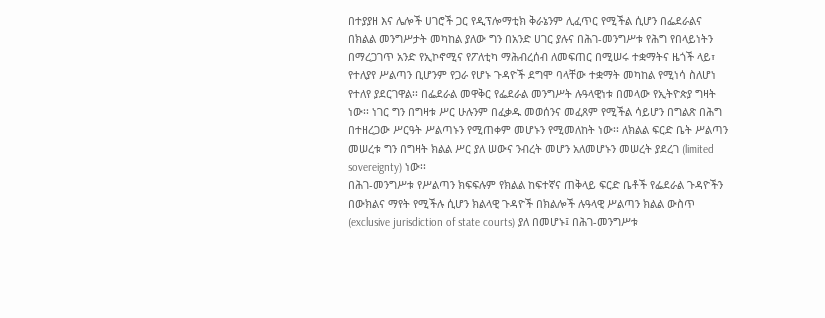በተያያዘ እና ሌሎች ሀገሮች ጋር የዲፕሎማቲክ ቅራኔንም ሊፈጥር የሚችል ሲሆን በፌደራልና በክልል መንግሥታት መካከል ያለው ግን በአንድ ሀገር ያሉና በሕገ-መንግሥቱ የሕግ የበላይነትን በማረጋገጥ አንድ የኢኮኖሚና የፖለቲካ ማሕብረሰብ ለመፍጠር በሚሠሩ ተቋማትና ዜጎች ላይ፣ የተለያየ ሥልጣን ቢሆንም የጋራ የሆኑ ጉዳዮች ደግሞ ባላቸው ተቋማት መካከል የሚነሳ ስለሆነ የተለየ ያደርገዋል፡፡ በፌደራል መዋቅር የፌደራል መንግሥት ሉዓላዊነቱ በመላው የኢትዮጵያ ግዛት ነው፡፡ ነገር ግን በግዛቱ ሥር ሁሉንም በፈቃዱ መወሰንና መፈጸም የሚችል ሳይሆን በግልጽ በሕግ በተዘረጋው ሥርዓት ሥልጣኑን የሚጠቀም መሆኑን የሚመለከት ነው፡፡ ለክልል ፍርድ ቤት ሥልጣን መሠረቱ ግን በግዛት ክልል ሥር ያለ ሠውና ንብረት መሆን አለመሆኑን መሠረት ያደረገ (limited sovereignty) ነው፡፡
በሕገ-መንግሥቱ የሥልጣን ክፍፍሉም የክልል ከፍተኛና ጠቅላይ ፍርድ ቤቶች የፌደራል ጉዳዮችን በውክልና ማየት የሚችሉ ሲሆን ክልላዊ ጉዳዮች በክልሎች ሉዓላዊ ሥልጣን ክልል ውስጥ (exclusive jurisdiction of state courts) ያለ በመሆኑ፤ በሕገ-መንግሥቱ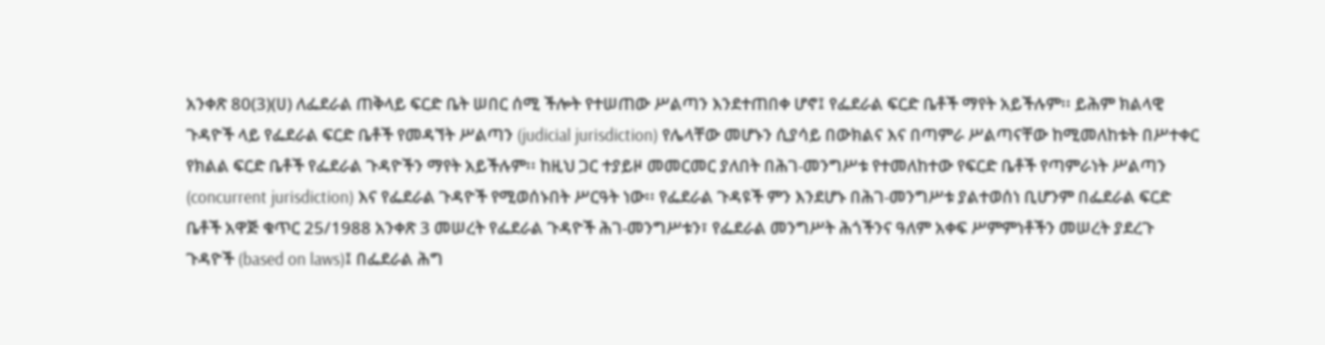አንቀጽ 80(3)(ሀ) ለፌደራል ጠቅላይ ፍርድ ቤት ሠበር ሰሚ ችሎት የተሠጠው ሥልጣን እንደተጠበቀ ሆኖ፤ የፌደራል ፍርድ ቤቶች ማየት አይችሉም፡፡ ይሕም ክልላዊ ጉዳዮች ላይ የፌደራል ፍርድ ቤቶች የመዳኘት ሥልጣን (judicial jurisdiction) የሌላቸው መሆኑን ሲያሳይ በውክልና እና በጣምራ ሥልጣናቸው ከሚመለከቱት በሥተቀር የክልል ፍርድ ቤቶች የፌደራል ጉዳዮችን ማየት አይችሉም፡፡ ከዚህ ጋር ተያይዞ መመርመር ያለበት በሕገ-መንግሥቱ የተመለከተው የፍርድ ቤቶች የጣምራነት ሥልጣን (concurrent jurisdiction) እና የፌደራል ጉዳዮች የሚወሰኑበት ሥርዓት ነው፡፡ የፌደራል ጉዳዩች ምን እንደሆኑ በሕገ-መንግሥቱ ያልተወሰነ ቢሆንም በፌደራል ፍርድ ቤቶች አዋጅ ቁጥር 25/1988 አንቀጽ 3 መሠረት የፌደራል ጉዳዮች ሕገ-መንግሥቱን፣ የፌደራል መንግሥት ሕጎችንና ዓለም አቀፍ ሥምምነቶችን መሠረት ያደረጉ ጉዳዮች (based on laws)፤ በፌደራል ሕግ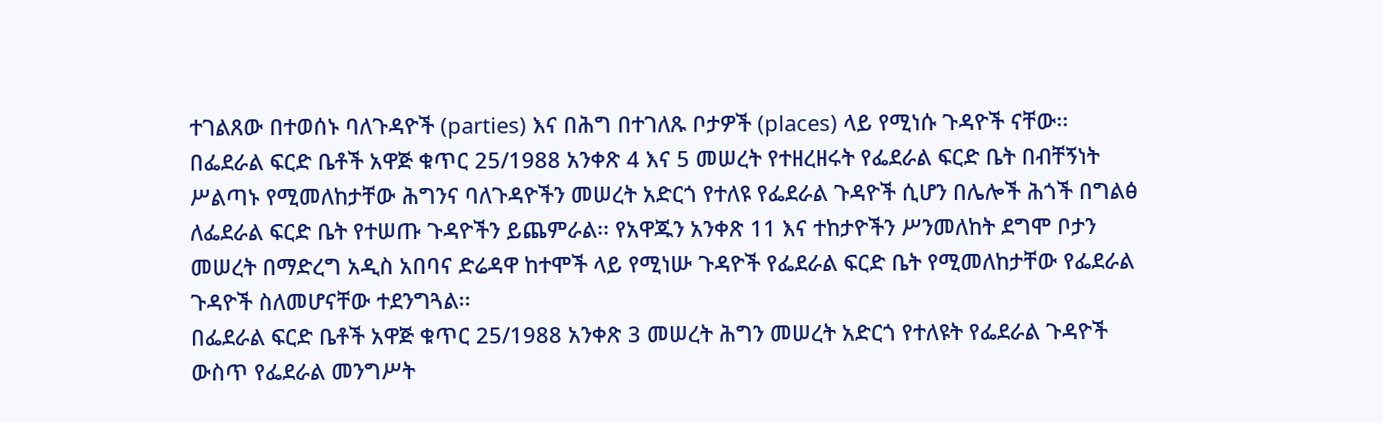ተገልጸው በተወሰኑ ባለጉዳዮች (parties) እና በሕግ በተገለጹ ቦታዎች (places) ላይ የሚነሱ ጉዳዮች ናቸው፡፡ በፌደራል ፍርድ ቤቶች አዋጅ ቁጥር 25/1988 አንቀጽ 4 እና 5 መሠረት የተዘረዘሩት የፌደራል ፍርድ ቤት በብቸኝነት ሥልጣኑ የሚመለከታቸው ሕግንና ባለጉዳዮችን መሠረት አድርጎ የተለዩ የፌደራል ጉዳዮች ሲሆን በሌሎች ሕጎች በግልፅ ለፌደራል ፍርድ ቤት የተሠጡ ጉዳዮችን ይጨምራል፡፡ የአዋጁን አንቀጽ 11 እና ተከታዮችን ሥንመለከት ደግሞ ቦታን መሠረት በማድረግ አዲስ አበባና ድሬዳዋ ከተሞች ላይ የሚነሡ ጉዳዮች የፌደራል ፍርድ ቤት የሚመለከታቸው የፌደራል ጉዳዮች ስለመሆናቸው ተደንግጓል፡፡
በፌደራል ፍርድ ቤቶች አዋጅ ቁጥር 25/1988 አንቀጽ 3 መሠረት ሕግን መሠረት አድርጎ የተለዩት የፌደራል ጉዳዮች ውስጥ የፌደራል መንግሥት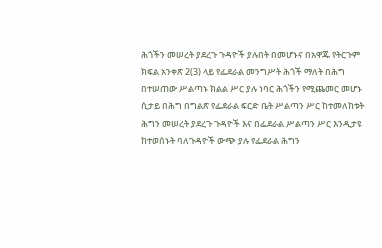ሕጎችን መሠረት ያደረጉ ጉዳዮች ያሉበት በመሆኑና በአዋጁ የትርጉም ክፍል አንቀጽ 2(3) ላይ የፌደራል መንግሥት ሕጎች ማለት በሕግ በተሠጠው ሥልጣኑ ክልል ሥር ያሉ ነባር ሕጎችን የሚጨመር መሆኑ ሲታይ በሕግ በግልጽ የፌደራል ፍርድ ቤት ሥልጣን ሥር ከተመለከቱት ሕግን መሠረት ያደረጉ ጉዳዮች እና በፌደራል ሥልጣን ሥር እንዲታዩ ከተወሰኑት ባለጉዳዮች ውጭ ያሉ የፌደራል ሕግን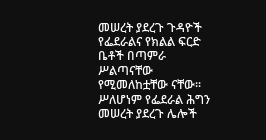መሠረት ያደረጉ ጉዳዮች የፌደራልና የክልል ፍርድ ቤቶች በጣምራ ሥልጣናቸው የሚመለከቷቸው ናቸው፡፡ ሥለሆነም የፌደራል ሕግን መሠረት ያደረጉ ሌሎች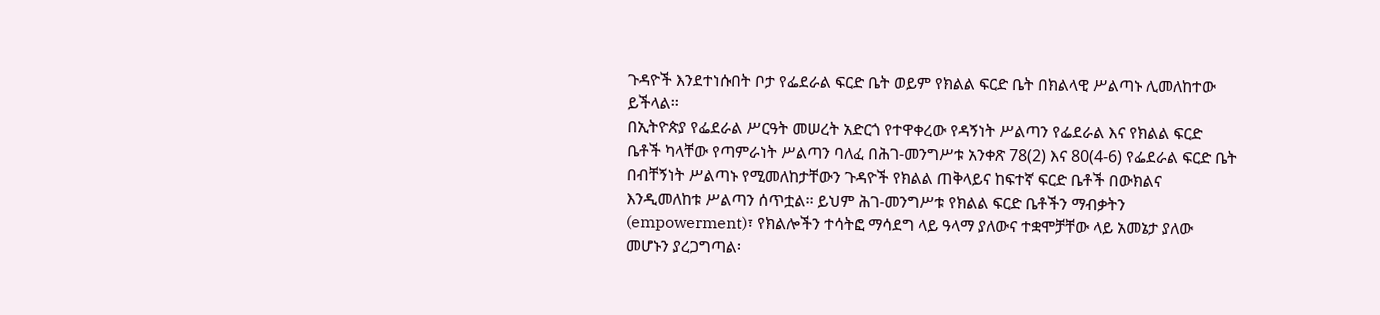ጉዳዮች እንደተነሱበት ቦታ የፌደራል ፍርድ ቤት ወይም የክልል ፍርድ ቤት በክልላዊ ሥልጣኑ ሊመለከተው ይችላል፡፡
በኢትዮጵያ የፌደራል ሥርዓት መሠረት አድርጎ የተዋቀረው የዳኝነት ሥልጣን የፌደራል እና የክልል ፍርድ ቤቶች ካላቸው የጣምራነት ሥልጣን ባለፈ በሕገ-መንግሥቱ አንቀጽ 78(2) እና 80(4-6) የፌደራል ፍርድ ቤት በብቸኝነት ሥልጣኑ የሚመለከታቸውን ጉዳዮች የክልል ጠቅላይና ከፍተኛ ፍርድ ቤቶች በውክልና እንዲመለከቱ ሥልጣን ሰጥቷል፡፡ ይህም ሕገ-መንግሥቱ የክልል ፍርድ ቤቶችን ማብቃትን (empowerment)፣ የክልሎችን ተሳትፎ ማሳደግ ላይ ዓላማ ያለውና ተቋሞቻቸው ላይ አመኔታ ያለው መሆኑን ያረጋግጣል፡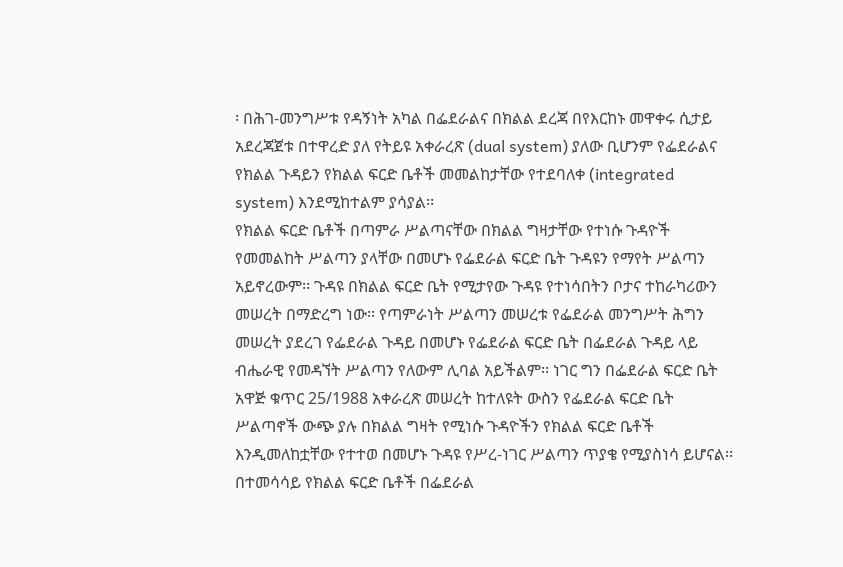፡ በሕገ-መንግሥቱ የዳኝነት አካል በፌደራልና በክልል ደረጃ በየእርከኑ መዋቀሩ ሲታይ አደረጃጀቱ በተዋረድ ያለ የትይዩ አቀራረጽ (dual system) ያለው ቢሆንም የፌደራልና የክልል ጉዳይን የክልል ፍርድ ቤቶች መመልከታቸው የተደባለቀ (integrated system) እንደሚከተልም ያሳያል፡፡
የክልል ፍርድ ቤቶች በጣምራ ሥልጣናቸው በክልል ግዛታቸው የተነሱ ጉዳዮች የመመልከት ሥልጣን ያላቸው በመሆኑ የፌደራል ፍርድ ቤት ጉዳዩን የማየት ሥልጣን አይኖረውም፡፡ ጉዳዩ በክልል ፍርድ ቤት የሚታየው ጉዳዩ የተነሳበትን ቦታና ተከራካሪውን መሠረት በማድረግ ነው፡፡ የጣምራነት ሥልጣን መሠረቱ የፌደራል መንግሥት ሕግን መሠረት ያደረገ የፌደራል ጉዳይ በመሆኑ የፌደራል ፍርድ ቤት በፌደራል ጉዳይ ላይ ብሔራዊ የመዳኘት ሥልጣን የለውም ሊባል አይችልም፡፡ ነገር ግን በፌደራል ፍርድ ቤት አዋጅ ቁጥር 25/1988 አቀራረጽ መሠረት ከተለዩት ውስን የፌደራል ፍርድ ቤት ሥልጣኖች ውጭ ያሉ በክልል ግዛት የሚነሱ ጉዳዮችን የክልል ፍርድ ቤቶች እንዲመለከቷቸው የተተወ በመሆኑ ጉዳዩ የሥረ-ነገር ሥልጣን ጥያቄ የሚያስነሳ ይሆናል፡፡
በተመሳሳይ የክልል ፍርድ ቤቶች በፌደራል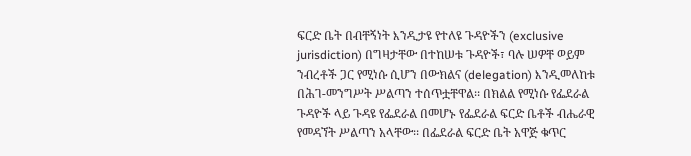ፍርድ ቤት በብቸኝነት እንዲታዩ የተለዩ ጉዳዮችን (exclusive jurisdiction) በግዛታቸው በተከሠቱ ጉዳዮች፣ ባሉ ሠዎቸ ወይም ንብረቶች ጋር የሚነሱ ሲሆን በውክልና (delegation) እንዲመለከቱ በሕገ-መንግሥት ሥልጣን ተሰጥቷቸዋል፡፡ በክልል የሚነሱ የፌደራል ጉዳዮች ላይ ጉዳዩ የፌደራል በመሆኑ የፌደራል ፍርድ ቤቶች ብሔራዊ የመዳኘት ሥልጣን አላቸው፡፡ በፌደራል ፍርድ ቤት አዋጅ ቁጥር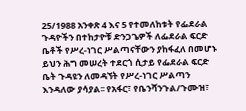25/1988 አንቀጽ 4 እና 5 የተመለከቱት የፌደራል ጉዳዮችን በተከታዮቹ ድንጋጌዎች ለፌደራል ፍርድ ቤቶች የሥረ-ነገር ሥልጣናቸውን ያከፋፈለ በመሆኑ ይህን ሕግ መሠረት ተደርጎ ሲታይ የፌደራል ፍርድ ቤት ጉዳዩን ለመዳኘት የሥረ-ነገር ሥልጣን እንዳለው ያሳያል፡፡ የአፋር፣ የቤንሻንጉል/ጉሙዝ፣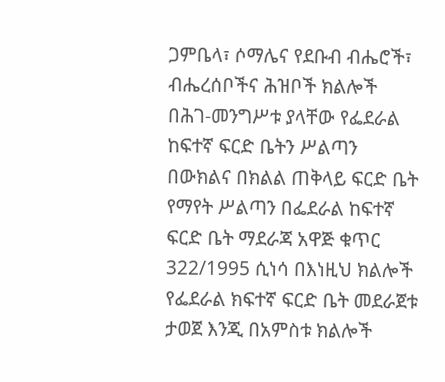ጋምቤላ፣ ሶማሌና የደቡብ ብሔሮች፣ ብሔረሰቦችና ሕዝቦች ክልሎች በሕገ-መንግሥቱ ያላቸው የፌደራል ከፍተኛ ፍርድ ቤትን ሥልጣን በውክልና በክልል ጠቅላይ ፍርድ ቤት የማየት ሥልጣን በፌደራል ከፍተኛ ፍርድ ቤት ማደራጃ አዋጅ ቁጥር 322/1995 ሲነሳ በእነዚህ ክልሎች የፌደራል ክፍተኛ ፍርድ ቤት መደራጀቱ ታወጀ እንጂ በአምስቱ ክልሎች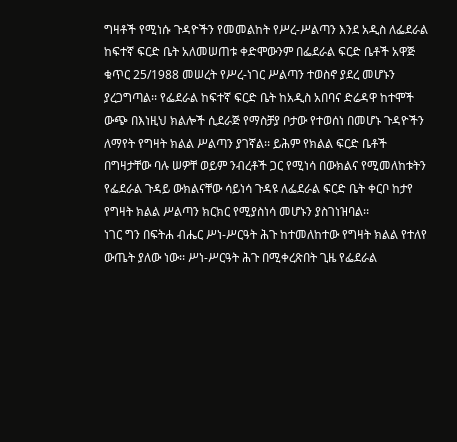ግዛቶች የሚነሱ ጉዳዮችን የመመልከት የሥረ-ሥልጣን እንደ አዲስ ለፌደራል ከፍተኛ ፍርድ ቤት አለመሠጠቱ ቀድሞውንም በፌደራል ፍርድ ቤቶች አዋጅ ቁጥር 25/1988 መሠረት የሥረ-ነገር ሥልጣን ተወስኖ ያደረ መሆኑን ያረጋግጣል፡፡ የፌደራል ከፍተኛ ፍርድ ቤት ከአዲስ አበባና ድሬዳዋ ከተሞች ውጭ በእነዚህ ክልሎች ሲደራጅ የማስቻያ ቦታው የተወሰነ በመሆኑ ጉዳዮችን ለማየት የግዛት ክልል ሥልጣን ያገኛል፡፡ ይሕም የክልል ፍርድ ቤቶች በግዛታቸው ባሉ ሠዎቸ ወይም ንብረቶች ጋር የሚነሳ በውክልና የሚመለከቱትን የፌደራል ጉዳይ ውክልናቸው ሳይነሳ ጉዳዩ ለፌደራል ፍርድ ቤት ቀርቦ ከታየ የግዛት ክልል ሥልጣን ክርክር የሚያስነሳ መሆኑን ያስገነዝባል፡፡
ነገር ግን በፍትሐ ብሔር ሥነ-ሥርዓት ሕጉ ከተመለከተው የግዛት ክልል የተለየ ውጤት ያለው ነው፡፡ ሥነ-ሥርዓት ሕጉ በሚቀረጽበት ጊዜ የፌደራል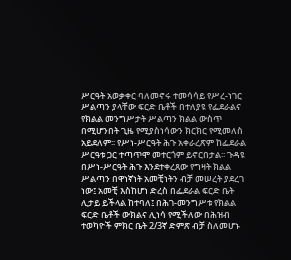ሥርዓት አወቃቀር ባለመኖሩ ተመሳሳይ የሥረ-ነገር ሥልጣን ያላቸው ፍርድ ቤቶች በተለያዩ የፌደራልና የክልል መንግሥታት ሥልጣን ክልል ውስጥ በሚሆንበት ጊዜ የሚያስነሳውን ክርክር የሚመለስ አይደለም፡፡ የሥነ-ሥርዓት ሕጉ አቀራረጽም ከፌደራል ሥርዓቱ ጋር ተጣጥሞ መተርጎም ይኖርበታል፡፡ ጉዳዩ በሥነ-ሥርዓት ሕጉ እንደተቀረጸው የግዛት ክልል ሥልጣን በዋነኛነት አመቺነትን ብቻ መሠረት ያደረገ ነው፤ አመቺ እስከሆነ ድረስ በፌደራል ፍርድ ቤት ሊታይ ይችላል ከተባለ፤ በሕገ-መንግሥቱ የክልል ፍርድ ቤቶች ውክልና ሊነሳ የሚችለው በሕዝብ ተወካዮች ምክር ቤት 2/3ኛ ድምጽ ብቻ ስለመሆኑ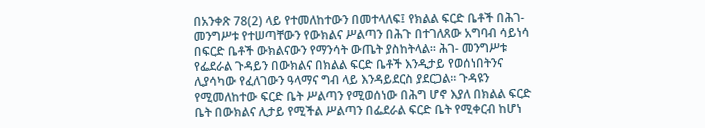በአንቀጽ 78(2) ላይ የተመለከተውን በመተላለፍ፤ የክልል ፍርድ ቤቶች በሕገ-መንግሥቱ የተሠጣቸውን የውክልና ሥልጣን በሕጉ በተገለጸው አግባብ ሳይነሳ በፍርድ ቤቶች ውክልናውን የማንሳት ውጤት ያስከትላል፡፡ ሕገ- መንግሥቱ የፌደራል ጉዳይን በውክልና በክልል ፍርድ ቤቶች እንዲታይ የወሰነበትንና ሊያሳካው የፈለገውን ዓላማና ግብ ላይ እንዳይደርስ ያደርጋል፡፡ ጉዳዩን የሚመለከተው ፍርድ ቤት ሥልጣን የሚወሰነው በሕግ ሆኖ እያለ በክልል ፍርድ ቤት በውክልና ሊታይ የሚችል ሥልጣን በፌደራል ፍርድ ቤት የሚቀርብ ከሆነ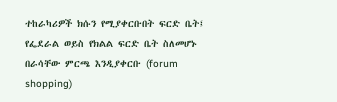ተከራካሪዎች ክሱን የሚያቀርቡበት ፍርድ ቤት፤ የፌደራል ወይስ የክልል ፍርድ ቤት ስለመሆኑ በራሳቸው ምርጫ እንዲያቀርቡ (forum shopping)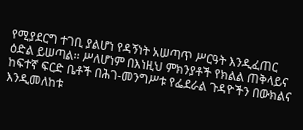የሚያደርግ ተገቢ ያልሆነ የዳኝነት አሠጣጥ ሥርዓት እንዲፈጠር ዕድል ይሠጣል፡፡ ሥለሆነም በእነዚህ ምክንያቶች የክልል ጠቅላይና ከፍተኛ ፍርድ ቤቶች በሕገ-መንግሥቱ የፌደራል ጉዳዮችን በውክልና እንዲመለከቱ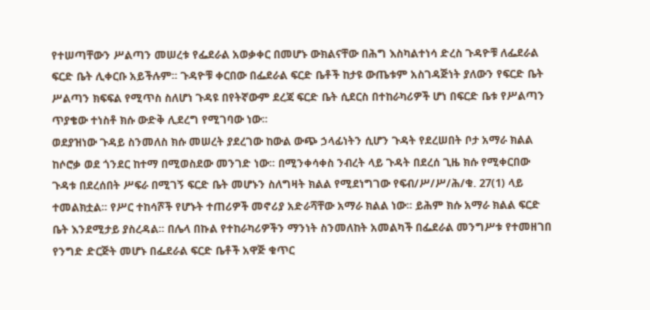የተሠጣቸውን ሥልጣን መሠረቱ የፌደራል አወቃቀር በመሆኑ ውክልናቸው በሕግ እስካልተነሳ ድረስ ጉዳዮቹ ለፌደራል ፍርድ ቤት ሊቀርቡ አይችሉም፡፡ ጉዳዮቹ ቀርበው በፌደራል ፍርድ ቤቶች ከታዩ ውጤቱም አስገዳጅነት ያለውን የፍርድ ቤት ሥልጣን ክፍፍል የሚጥስ ስለሆነ ጉዳዩ በየትኛውም ደረጃ ፍርድ ቤት ሲደርስ በተከራካሪዎች ሆነ በፍርድ ቤቱ የሥልጣን ጥያቄው ተነስቶ ክሱ ውድቅ ሊደረግ የሚገባው ነው፡፡
ወደያዝነው ጉዳይ ስንመለስ ክሱ መሠረት ያደረገው ከውል ውጭ ኃላፊነትን ሲሆን ጉዳት የደረሠበት ቦታ አማራ ክልል ከሶሮቃ ወደ ጎንደር ከተማ በሚወስደው መንገድ ነው፡፡ በሚንቀሳቀስ ንብረት ላይ ጉዳት በደረሰ ጊዜ ክሱ የሚቀርበው ጉዳቱ በደረሰበት ሥፍራ በሚገኝ ፍርድ ቤት መሆኑን ስለግዛት ክልል የሚደነግገው የፍብ/ሥ/ሥ/ሕ/ቁ. 27(1) ላይ ተመልክቷል፡፡ የሥር ተከሳሾች የሆኑት ተጠሪዎች መኖሪያ አድራሻቸው አማራ ክልል ነው፡፡ ይሕም ክሱ አማራ ክልል ፍርድ ቤት እንደሚታይ ያስረዳል፡፡ በሌላ በኩል የተከራካሪዎችን ማንነት ስንመለከት አመልካች በፌደራል መንግሥቱ የተመዘገበ የንግድ ድርጅት መሆኑ በፌደራል ፍርድ ቤቶች አዋጅ ቁጥር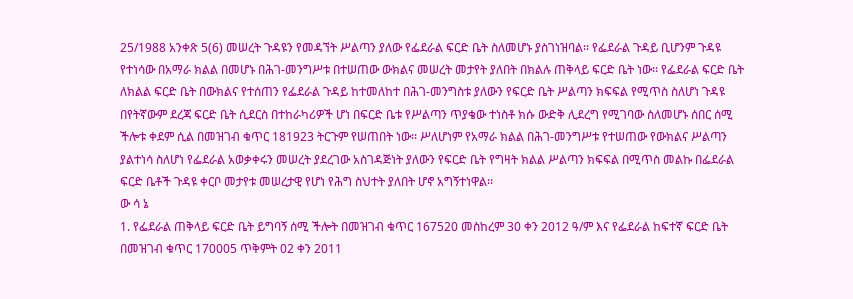25/1988 አንቀጽ 5(6) መሠረት ጉዳዩን የመዳኘት ሥልጣን ያለው የፌደራል ፍርድ ቤት ስለመሆኑ ያስገነዝባል፡፡ የፌደራል ጉዳይ ቢሆንም ጉዳዩ የተነሳው በአማራ ክልል በመሆኑ በሕገ-መንግሥቱ በተሠጠው ውክልና መሠረት መታየት ያለበት በክልሉ ጠቅላይ ፍርድ ቤት ነው፡፡ የፌደራል ፍርድ ቤት ለክልል ፍርድ ቤት በውክልና የተሰጠን የፌደራል ጉዳይ ከተመለከተ በሕገ-መንግስቱ ያለውን የፍርድ ቤት ሥልጣን ክፍፍል የሚጥስ ስለሆነ ጉዳዩ በየትኛውም ደረጃ ፍርድ ቤት ሲደርስ በተከራካሪዎች ሆነ በፍርድ ቤቱ የሥልጣን ጥያቄው ተነስቶ ክሱ ውድቅ ሊደረግ የሚገባው ስለመሆኑ ሰበር ሰሚ ችሎቱ ቀደም ሲል በመዝገብ ቁጥር 181923 ትርጉም የሠጠበት ነው፡፡ ሥለሆነም የአማራ ክልል በሕገ-መንግሥቱ የተሠጠው የውክልና ሥልጣን ያልተነሳ ስለሆነ የፌደራል አወቃቀሩን መሠረት ያደረገው አስገዳጅነት ያለውን የፍርድ ቤት የግዛት ክልል ሥልጣን ክፍፍል በሚጥስ መልኩ በፌደራል ፍርድ ቤቶች ጉዳዩ ቀርቦ መታየቱ መሠረታዊ የሆነ የሕግ ስህተት ያለበት ሆኖ አግኝተነዋል፡፡
ው ሳ ኔ
1. የፌደራል ጠቅላይ ፍርድ ቤት ይግባኝ ሰሚ ችሎት በመዝገብ ቁጥር 167520 መስከረም 30 ቀን 2012 ዓ/ም እና የፌደራል ከፍተኛ ፍርድ ቤት በመዝገብ ቁጥር 170005 ጥቅምት 02 ቀን 2011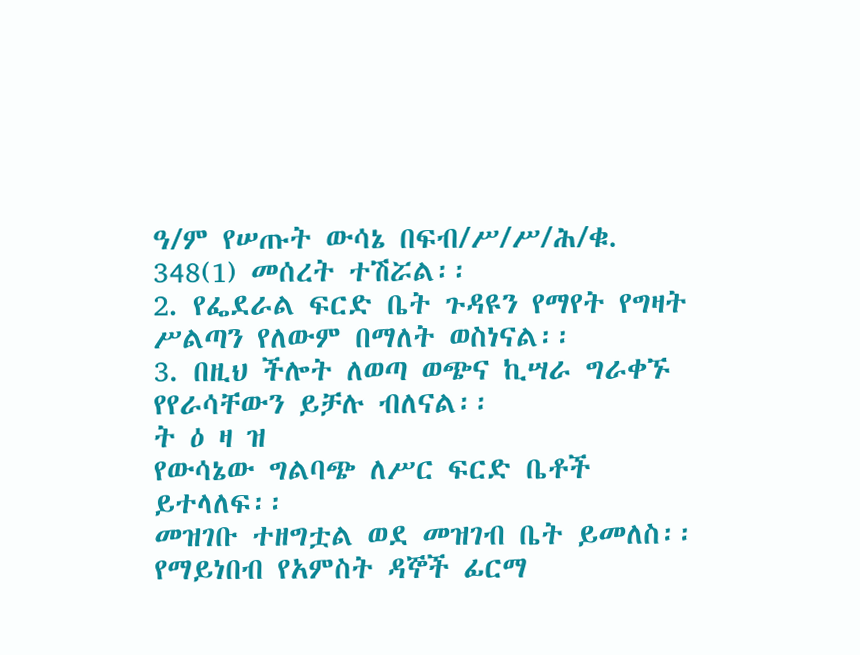ዓ/ም የሠጡት ውሳኔ በፍብ/ሥ/ሥ/ሕ/ቁ. 348(1) መሰረት ተሽሯል፡፡
2. የፌደራል ፍርድ ቤት ጉዳዩን የማየት የግዛት ሥልጣን የለውም በማለት ወስነናል፡፡
3. በዚህ ችሎት ለወጣ ወጭና ኪሣራ ግራቀኙ የየራሳቸውን ይቻሉ ብለናል፡፡
ት ዕ ዛ ዝ
የውሳኔው ግልባጭ ለሥር ፍርድ ቤቶች ይተላለፍ፡፡
መዝገቡ ተዘግቷል ወደ መዝገብ ቤት ይመለስ፡፡
የማይነበብ የአምስት ዳኞች ፊርማ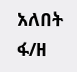አለበት
ፋ/ዘ